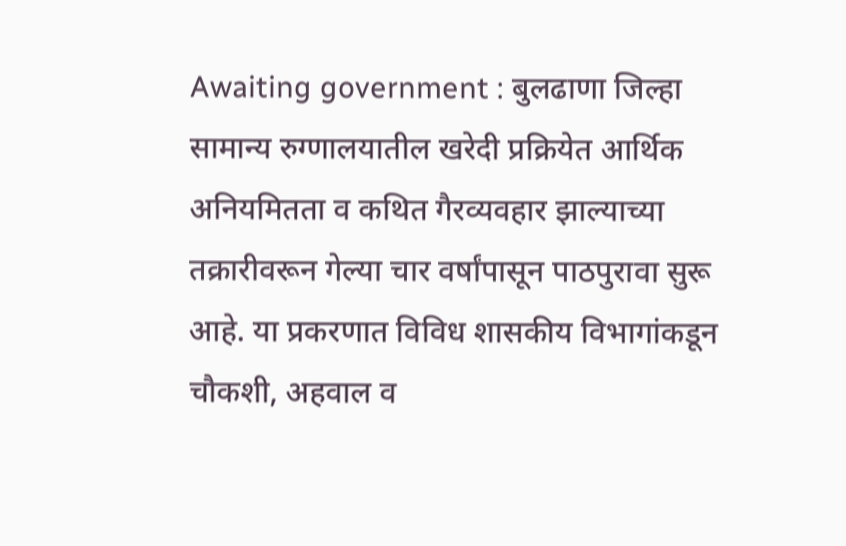Awaiting government : बुलढाणा जिल्हा सामान्य रुग्णालयातील खरेदी प्रक्रियेत आर्थिक अनियमितता व कथित गैरव्यवहार झाल्याच्या तक्रारीवरून गेल्या चार वर्षांपासून पाठपुरावा सुरू आहे. या प्रकरणात विविध शासकीय विभागांकडून चौकशी, अहवाल व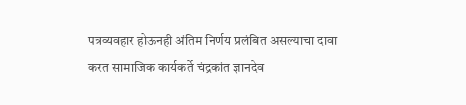पत्रव्यवहार होऊनही अंतिम निर्णय प्रलंबित असल्याचा दावा करत सामाजिक कार्यकर्ते चंद्रकांत ज्ञानदेव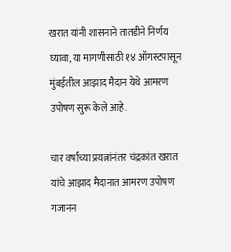खरात यांनी शासनाने तातडीने निर्णय घ्यावा, या मागणीसाठी १४ ऑगस्टपासून मुंबईतील आझाद मैदान येथे आमरण उपोषण सुरू केले आहे.

चार वर्षांच्या प्रयत्नांनंतर चंद्रकांत खरात यांचे आझाद मैदानात आमरण उपोषण
गजानन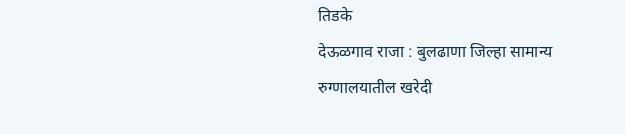तिडके
देऊळगाव राजा : बुलढाणा जिल्हा सामान्य रुग्णालयातील खरेदी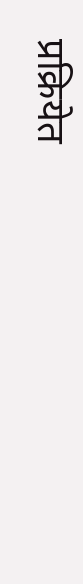प्रक्रियेत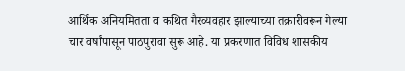आर्थिक अनियमितता व कथित गैरव्यवहार झाल्याच्या तक्रारीवरून गेल्या चार वर्षांपासून पाठपुरावा सुरू आहे. या प्रकरणात विविध शासकीय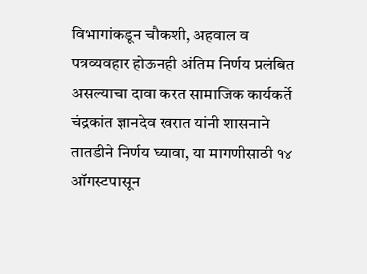विभागांकडून चौकशी, अहवाल व पत्रव्यवहार होऊनही अंतिम निर्णय प्रलंबित असल्याचा दावा करत सामाजिक कार्यकर्ते चंद्रकांत ज्ञानदेव खरात यांनी शासनाने तातडीने निर्णय घ्यावा, या मागणीसाठी १४ ऑगस्टपासून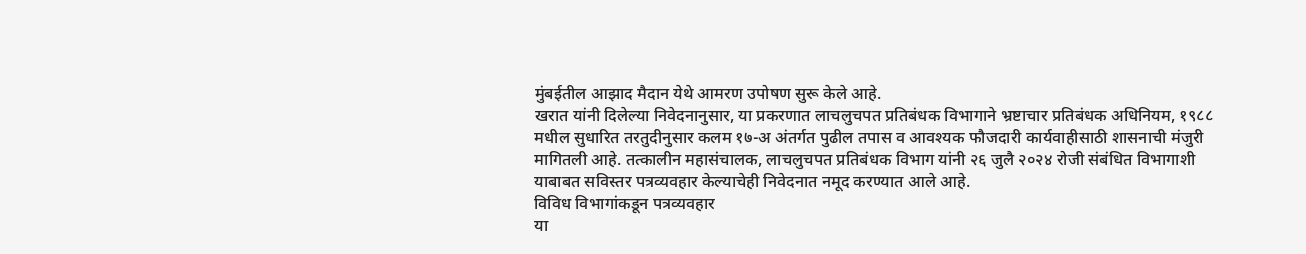मुंबईतील आझाद मैदान येथे आमरण उपोषण सुरू केले आहे.
खरात यांनी दिलेल्या निवेदनानुसार, या प्रकरणात लाचलुचपत प्रतिबंधक विभागाने भ्रष्टाचार प्रतिबंधक अधिनियम, १९८८ मधील सुधारित तरतुदीनुसार कलम १७-अ अंतर्गत पुढील तपास व आवश्यक फौजदारी कार्यवाहीसाठी शासनाची मंजुरी मागितली आहे. तत्कालीन महासंचालक, लाचलुचपत प्रतिबंधक विभाग यांनी २६ जुलै २०२४ रोजी संबंधित विभागाशी याबाबत सविस्तर पत्रव्यवहार केल्याचेही निवेदनात नमूद करण्यात आले आहे.
विविध विभागांकडून पत्रव्यवहार
या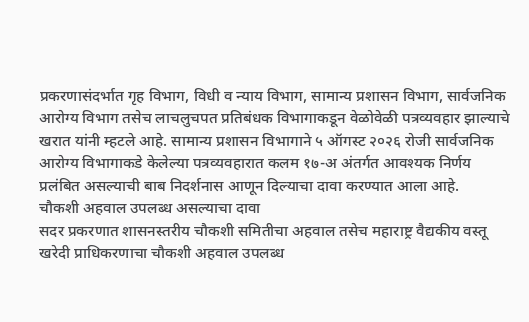प्रकरणासंदर्भात गृह विभाग, विधी व न्याय विभाग, सामान्य प्रशासन विभाग, सार्वजनिक आरोग्य विभाग तसेच लाचलुचपत प्रतिबंधक विभागाकडून वेळोवेळी पत्रव्यवहार झाल्याचे खरात यांनी म्हटले आहे. सामान्य प्रशासन विभागाने ५ ऑगस्ट २०२६ रोजी सार्वजनिक आरोग्य विभागाकडे केलेल्या पत्रव्यवहारात कलम १७-अ अंतर्गत आवश्यक निर्णय प्रलंबित असल्याची बाब निदर्शनास आणून दिल्याचा दावा करण्यात आला आहे.
चौकशी अहवाल उपलब्ध असल्याचा दावा
सदर प्रकरणात शासनस्तरीय चौकशी समितीचा अहवाल तसेच महाराष्ट्र वैद्यकीय वस्तू खरेदी प्राधिकरणाचा चौकशी अहवाल उपलब्ध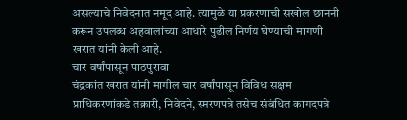असल्याचे निवेदनात नमूद आहे. त्यामुळे या प्रकरणाची सखोल छाननी करून उपलब्ध अहवालांच्या आधारे पुढील निर्णय घेण्याची मागणी खरात यांनी केली आहे.
चार वर्षांपासून पाठपुरावा
चंद्रकांत खरात यांनी मागील चार वर्षांपासून विविध सक्षम प्राधिकरणांकडे तक्रारी, निवेदने, स्मरणपत्रे तसेच संबंधित कागदपत्रे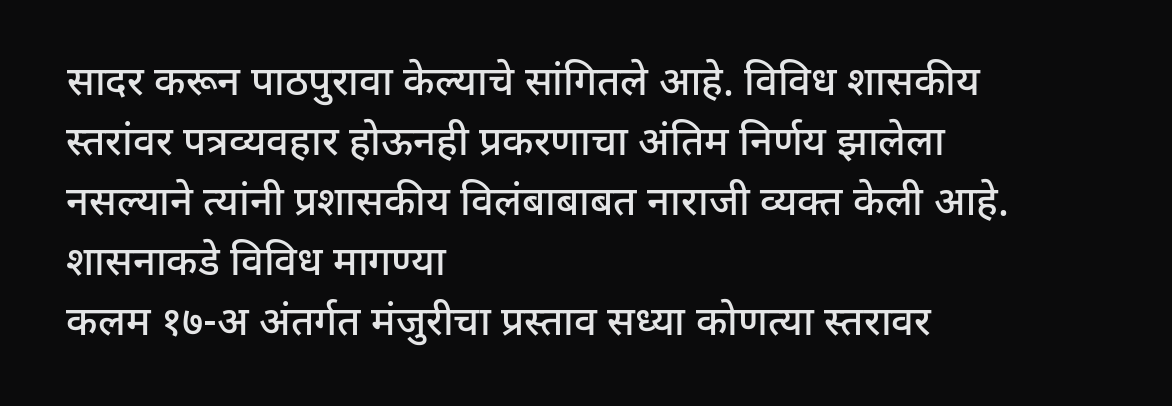सादर करून पाठपुरावा केल्याचे सांगितले आहे. विविध शासकीय स्तरांवर पत्रव्यवहार होऊनही प्रकरणाचा अंतिम निर्णय झालेला नसल्याने त्यांनी प्रशासकीय विलंबाबाबत नाराजी व्यक्त केली आहे.
शासनाकडे विविध मागण्या
कलम १७-अ अंतर्गत मंजुरीचा प्रस्ताव सध्या कोणत्या स्तरावर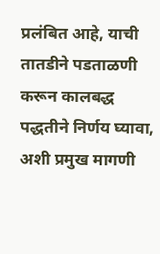प्रलंबित आहे, याची तातडीने पडताळणी करून कालबद्ध पद्धतीने निर्णय घ्यावा, अशी प्रमुख मागणी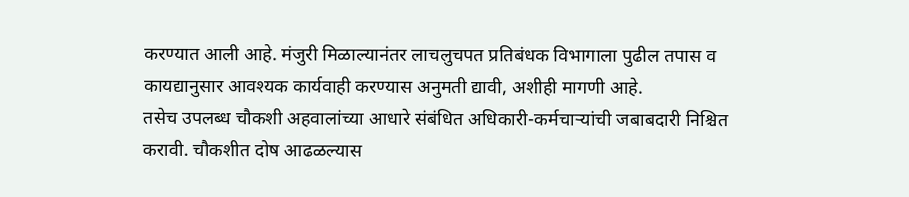करण्यात आली आहे. मंजुरी मिळाल्यानंतर लाचलुचपत प्रतिबंधक विभागाला पुढील तपास व कायद्यानुसार आवश्यक कार्यवाही करण्यास अनुमती द्यावी, अशीही मागणी आहे.
तसेच उपलब्ध चौकशी अहवालांच्या आधारे संबंधित अधिकारी-कर्मचाऱ्यांची जबाबदारी निश्चित करावी. चौकशीत दोष आढळल्यास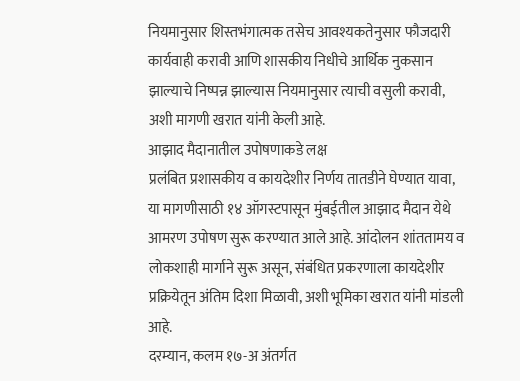नियमानुसार शिस्तभंगात्मक तसेच आवश्यकतेनुसार फौजदारी कार्यवाही करावी आणि शासकीय निधीचे आर्थिक नुकसान झाल्याचे निष्पन्न झाल्यास नियमानुसार त्याची वसुली करावी, अशी मागणी खरात यांनी केली आहे.
आझाद मैदानातील उपोषणाकडे लक्ष
प्रलंबित प्रशासकीय व कायदेशीर निर्णय तातडीने घेण्यात यावा, या मागणीसाठी १४ ऑगस्टपासून मुंबईतील आझाद मैदान येथे आमरण उपोषण सुरू करण्यात आले आहे. आंदोलन शांततामय व लोकशाही मार्गाने सुरू असून, संबंधित प्रकरणाला कायदेशीर प्रक्रियेतून अंतिम दिशा मिळावी, अशी भूमिका खरात यांनी मांडली आहे.
दरम्यान, कलम १७-अ अंतर्गत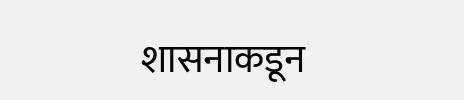शासनाकडून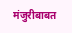मंजुरीबाबत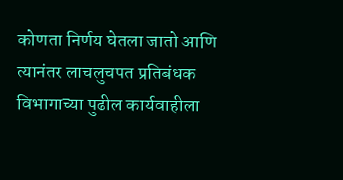कोणता निर्णय घेतला जातो आणि त्यानंतर लाचलुचपत प्रतिबंधक विभागाच्या पुढील कार्यवाहीला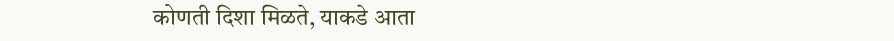कोणती दिशा मिळते, याकडे आता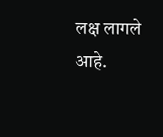लक्ष लागले आहे.